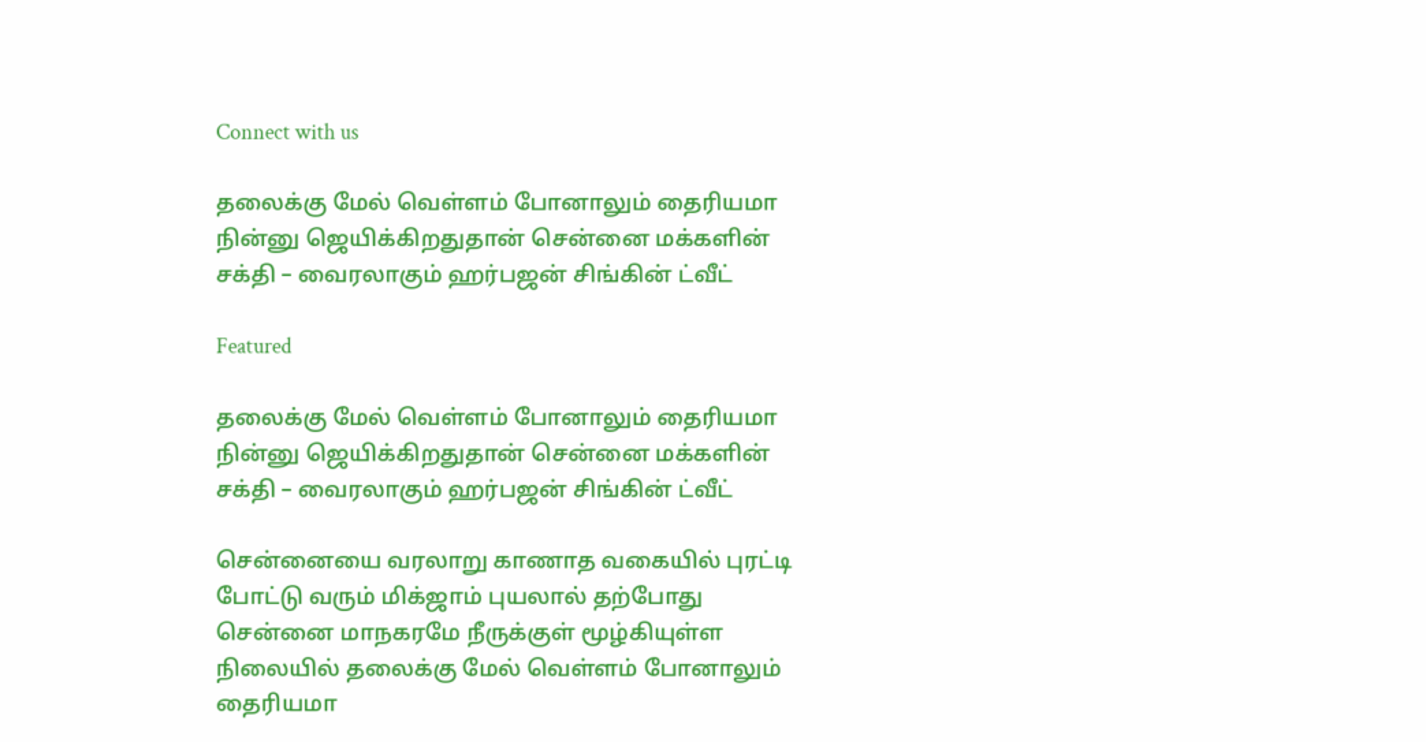Connect with us

தலைக்கு மேல் வெள்ளம் போனாலும் தைரியமா நின்னு ஜெயிக்கிறதுதான் சென்னை மக்களின் சக்தி – வைரலாகும் ஹர்பஜன் சிங்கின் ட்வீட்

Featured

தலைக்கு மேல் வெள்ளம் போனாலும் தைரியமா நின்னு ஜெயிக்கிறதுதான் சென்னை மக்களின் சக்தி – வைரலாகும் ஹர்பஜன் சிங்கின் ட்வீட்

சென்னையை வரலாறு காணாத வகையில் புரட்டி போட்டு வரும் மிக்ஜாம் புயலால் தற்போது சென்னை மாநகரமே நீருக்குள் மூழ்கியுள்ள நிலையில் தலைக்கு மேல் வெள்ளம் போனாலும் தைரியமா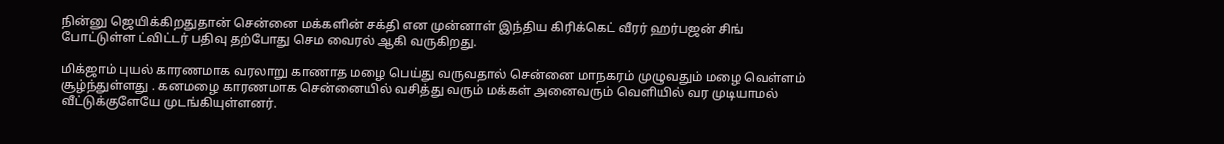நின்னு ஜெயிக்கிறதுதான் சென்னை மக்களின் சக்தி என முன்னாள் இந்திய கிரிக்கெட் வீரர் ஹர்பஜன் சிங் போட்டுள்ள ட்விட்டர் பதிவு தற்போது செம வைரல் ஆகி வருகிறது.

மிக்ஜாம் புயல் காரணமாக வரலாறு காணாத மழை பெய்து வருவதால் சென்னை மாநகரம் முழுவதும் மழை வெள்ளம் சூழ்ந்துள்ளது . கனமழை காரணமாக சென்னையில் வசித்து வரும் மக்கள் அனைவரும் வெளியில் வர முடியாமல் வீட்டுக்குளேயே முடங்கியுள்ளனர்.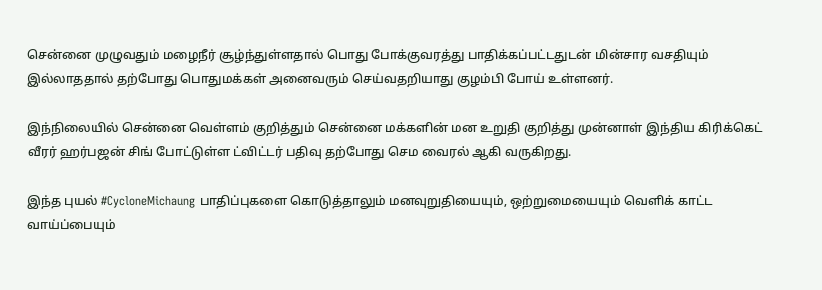சென்னை முழுவதும் மழைநீர் சூழ்ந்துள்ளதால் பொது போக்குவரத்து பாதிக்கப்பட்டதுடன் மின்சார வசதியும் இல்லாததால் தற்போது பொதுமக்கள் அனைவரும் செய்வதறியாது குழம்பி போய் உள்ளனர்.

இந்நிலையில் சென்னை வெள்ளம் குறித்தும் சென்னை மக்களின் மன உறுதி குறித்து முன்னாள் இந்திய கிரிக்கெட் வீரர் ஹர்பஜன் சிங் போட்டுள்ள ட்விட்டர் பதிவு தற்போது செம வைரல் ஆகி வருகிறது.

இந்த புயல் #CycloneMichaung பாதிப்புகளை கொடுத்தாலும் மனவுறுதியையும், ஒற்றுமையையும் வெளிக் காட்ட வாய்ப்பையும்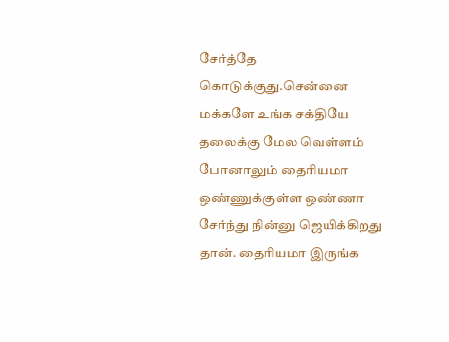சேர்த்தே கொடுக்குது.சென்னை மக்களே உங்க சக்தியே தலைக்கு மேல வெள்ளம் போனாலும் தைரியமா ஒண்ணுக்குள்ள ஒண்ணா சேர்ந்து நின்னு ஜெயிக்கிறது தான். தைரியமா இருங்க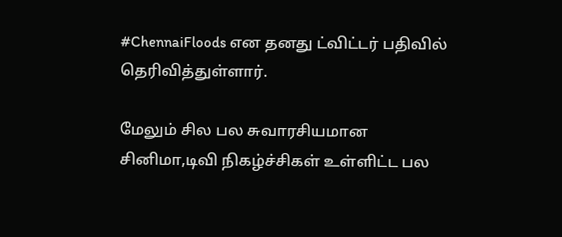#ChennaiFloods என தனது ட்விட்டர் பதிவில் தெரிவித்துள்ளார்.

மேலும் சில பல சுவாரசியமான சினிமா,டிவி நிகழ்ச்சிகள் உள்ளிட்ட பல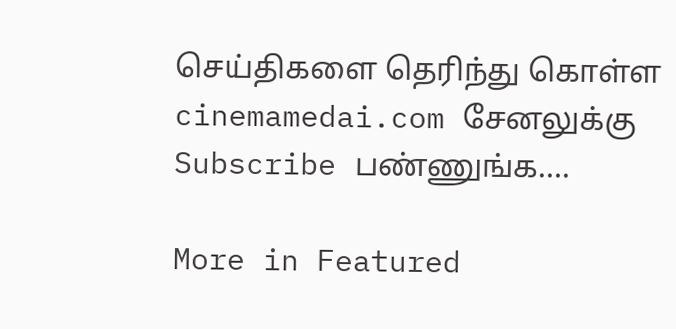செய்திகளை தெரிந்து கொள்ள cinemamedai.com சேனலுக்கு Subscribe பண்ணுங்க….

More in Featured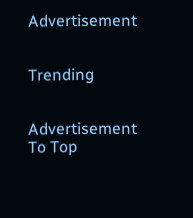Advertisement


Trending


Advertisement
To Top